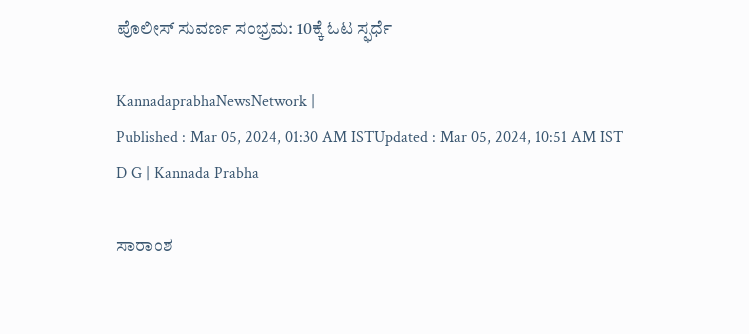ಪೊಲೀಸ್‌ ಸುವರ್ಣ ಸಂಭ್ರಮ: 10ಕ್ಕೆ ಓಟ ಸ್ಫರ್ಧೆ

KannadaprabhaNewsNetwork |
Published : Mar 05, 2024, 01:30 AM ISTUpdated : Mar 05, 2024, 10:51 AM IST
D G | Kannada Prabha

ಸಾರಾಂಶ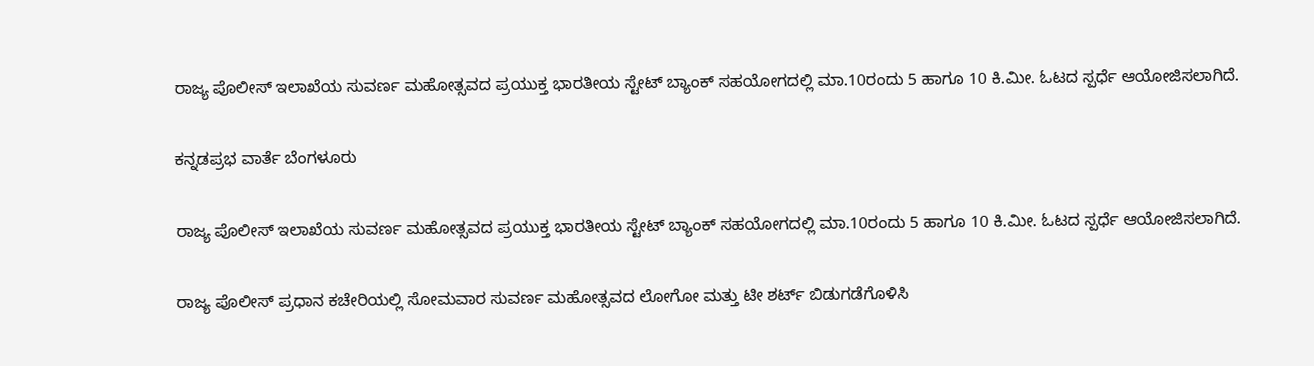ರಾಜ್ಯ ಪೊಲೀಸ್ ಇಲಾಖೆಯ ಸುವರ್ಣ ಮಹೋತ್ಸವದ ಪ್ರಯುಕ್ತ ಭಾರತೀಯ ಸ್ಟೇಟ್ ಬ್ಯಾಂಕ್ ಸಹಯೋಗದಲ್ಲಿ ಮಾ.10ರಂದು 5 ಹಾಗೂ 10 ಕಿ.ಮೀ. ಓಟದ ಸ್ಪರ್ಧೆ ಆಯೋಜಿಸಲಾಗಿದೆ.

ಕನ್ನಡಪ್ರಭ ವಾರ್ತೆ ಬೆಂಗಳೂರು

ರಾಜ್ಯ ಪೊಲೀಸ್ ಇಲಾಖೆಯ ಸುವರ್ಣ ಮಹೋತ್ಸವದ ಪ್ರಯುಕ್ತ ಭಾರತೀಯ ಸ್ಟೇಟ್ ಬ್ಯಾಂಕ್ ಸಹಯೋಗದಲ್ಲಿ ಮಾ.10ರಂದು 5 ಹಾಗೂ 10 ಕಿ.ಮೀ. ಓಟದ ಸ್ಪರ್ಧೆ ಆಯೋಜಿಸಲಾಗಿದೆ.

ರಾಜ್ಯ ಪೊಲೀಸ್‌ ಪ್ರಧಾನ ಕಚೇರಿಯಲ್ಲಿ ಸೋಮವಾರ ಸುವರ್ಣ ಮಹೋತ್ಸವದ ಲೋಗೋ ಮತ್ತು ಟೀ ಶರ್ಟ್ ಬಿಡುಗಡೆಗೊಳಿಸಿ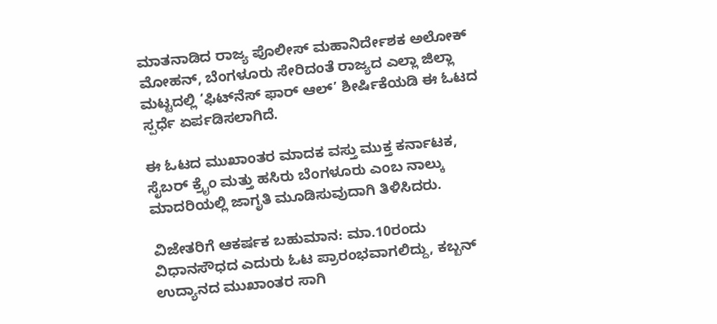ಮಾತನಾಡಿದ ರಾಜ್ಯ ಪೊಲೀಸ್‌ ಮಹಾನಿರ್ದೇಶಕ ಅಲೋಕ್‌ ಮೋಹನ್‌, ಬೆಂಗಳೂರು ಸೇರಿದಂತೆ ರಾಜ್ಯದ ಎಲ್ಲಾ ಜಿಲ್ಲಾ ಮಟ್ಟದಲ್ಲಿ ‘ಫಿಟ್‌ನೆಸ್‌ ಫಾರ್‌ ಆಲ್‌’ ಶೀರ್ಷಿಕೆಯಡಿ ಈ ಓಟದ ಸ್ಪರ್ಧೆ ಏರ್ಪಡಿಸಲಾಗಿದೆ.

ಈ ಓಟದ ಮುಖಾಂತರ ಮಾದಕ ವಸ್ತು ಮುಕ್ತ ಕರ್ನಾಟಕ, ಸೈಬರ್ ಕ್ರೈಂ ಮತ್ತು ಹಸಿರು ಬೆಂಗಳೂರು ಎಂಬ ನಾಲ್ಕು ಮಾದರಿಯಲ್ಲಿ ಜಾಗೃತಿ ಮೂಡಿಸುವುದಾಗಿ ತಿಳಿಸಿದರು.

ವಿಜೇತರಿಗೆ ಆಕರ್ಷಕ ಬಹುಮಾನ: ಮಾ.10ರಂದು ವಿಧಾನಸೌಧದ ಎದುರು ಓಟ ಪ್ರಾರಂಭವಾಗಲಿದ್ದು, ಕಬ್ಬನ್‌ ಉದ್ಯಾನದ ಮುಖಾಂತರ ಸಾಗಿ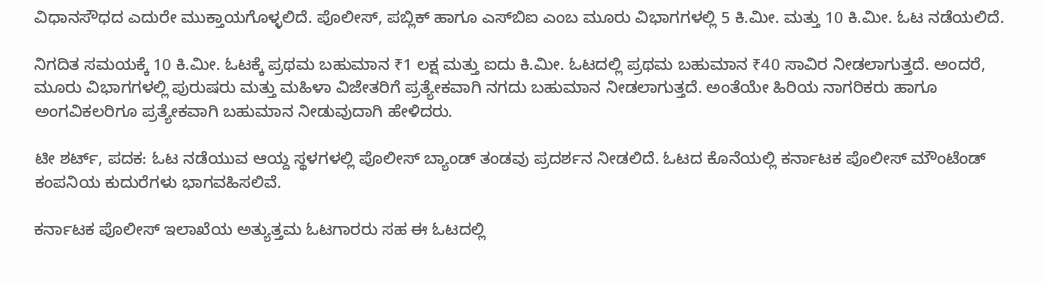ವಿಧಾನಸೌಧದ ಎದುರೇ ಮುಕ್ತಾಯಗೊಳ್ಳಲಿದೆ. ಪೊಲೀಸ್‌, ಪಬ್ಲಿಕ್‌ ಹಾಗೂ ಎಸ್‌ಬಿಐ ಎಂಬ ಮೂರು ವಿಭಾಗಗಳಲ್ಲಿ 5 ಕಿ.ಮೀ. ಮತ್ತು 10 ಕಿ.ಮೀ. ಓಟ ನಡೆಯಲಿದೆ.

ನಿಗದಿತ ಸಮಯಕ್ಕೆ 10 ಕಿ.ಮೀ. ಓಟಕ್ಕೆ ಪ್ರಥಮ ಬಹುಮಾನ ₹1 ಲಕ್ಷ ಮತ್ತು ಐದು ಕಿ.ಮೀ. ಓಟದಲ್ಲಿ ಪ್ರಥಮ ಬಹುಮಾನ ₹40 ಸಾವಿರ ನೀಡಲಾಗುತ್ತದೆ. ಅಂದರೆ, ಮೂರು ವಿಭಾಗಗಳಲ್ಲಿ ಪುರುಷರು ಮತ್ತು ಮಹಿಳಾ ವಿಜೇತರಿಗೆ ಪ್ರತ್ಯೇಕವಾಗಿ ನಗದು ಬಹುಮಾನ ನೀಡಲಾಗುತ್ತದೆ. ಅಂತೆಯೇ ಹಿರಿಯ ನಾಗರಿಕರು ಹಾಗೂ ಅಂಗವಿಕಲರಿಗೂ ಪ್ರತ್ಯೇಕವಾಗಿ ಬಹುಮಾನ ನೀಡುವುದಾಗಿ ಹೇಳಿದರು.

ಟೀ ಶರ್ಟ್‌, ಪದಕ: ಓಟ ನಡೆಯುವ ಆಯ್ದ ಸ್ಥಳಗಳಲ್ಲಿ ಪೊಲೀಸ್ ಬ್ಯಾಂಡ್‌ ತಂಡವು ಪ್ರದರ್ಶನ ನೀಡಲಿದೆ. ಓಟದ ಕೊನೆಯಲ್ಲಿ ಕರ್ನಾಟಕ ಪೊಲೀಸ್ ಮೌಂಟೆಂಡ್ ಕಂಪನಿಯ ಕುದುರೆಗಳು ಭಾಗವಹಿಸಲಿವೆ.

ಕರ್ನಾಟಕ ಪೊಲೀಸ್ ಇಲಾಖೆಯ ಅತ್ಯುತ್ತಮ ಓಟಗಾರರು ಸಹ ಈ ಓಟದಲ್ಲಿ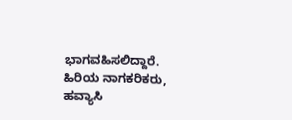ಭಾಗವಹಿಸಲಿದ್ದಾರೆ. ಹಿರಿಯ ನಾಗಕರಿಕರು, ಹವ್ಯಾಸಿ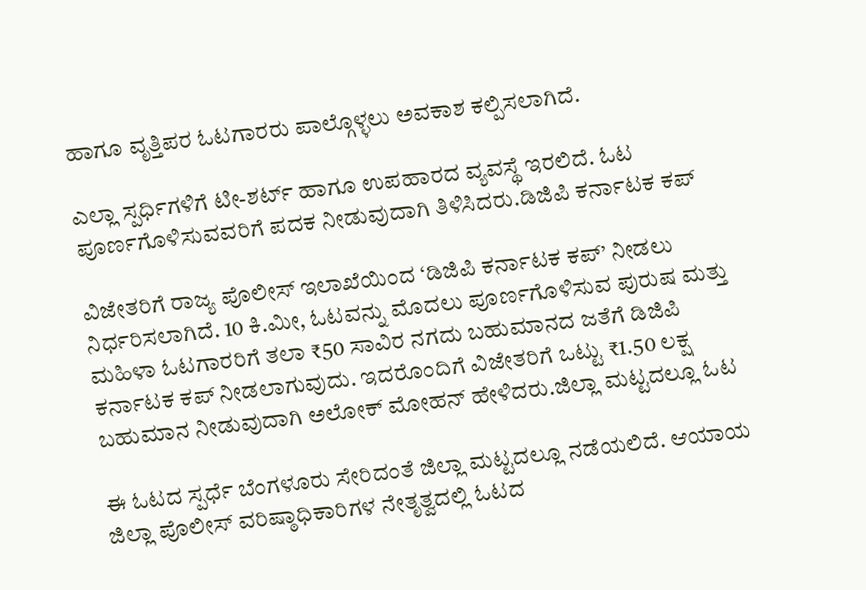ಹಾಗೂ ವೃತ್ತಿಪರ ಓಟಗಾರರು ಪಾಲ್ಗೊಳ್ಳಲು ಅವಕಾಶ ಕಲ್ಪಿಸಲಾಗಿದೆ.

ಎಲ್ಲಾ ಸ್ಪರ್ಧಿಗಳಿಗೆ ಟೀ-ಶರ್ಟ್ ಹಾಗೂ ಉಪಹಾರದ ವ್ಯವಸ್ಥೆ ಇರಲಿದೆ. ಓಟ ಪೂರ್ಣಗೊಳಿಸುವವರಿಗೆ ಪದಕ ನೀಡುವುದಾಗಿ ತಿಳಿಸಿದರು.ಡಿಜಿಪಿ ಕರ್ನಾಟಕ ಕಪ್

ವಿಜೇತರಿಗೆ ರಾಜ್ಯ ಪೊಲೀಸ್ ಇಲಾಖೆಯಿಂದ ‘ಡಿಜಿಪಿ ಕರ್ನಾಟಕ ಕಪ್’ ನೀಡಲು ನಿರ್ಧರಿಸಲಾಗಿದೆ. 10 ಕಿ.ಮೀ, ಓಟವನ್ನು ಮೊದಲು ಪೂರ್ಣಗೊಳಿಸುವ ಪುರುಷ ಮತ್ತು ಮಹಿಳಾ ಓಟಗಾರರಿಗೆ ತಲಾ ₹50 ಸಾವಿರ ನಗದು ಬಹುಮಾನದ ಜತೆಗೆ ಡಿಜಿಪಿ ಕರ್ನಾಟಕ ಕಪ್‌ ನೀಡಲಾಗುವುದು. ಇದರೊಂದಿಗೆ ವಿಜೇತರಿಗೆ ಒಟ್ಟು ₹1.50 ಲಕ್ಷ ಬಹುಮಾನ ನೀಡುವುದಾಗಿ ಅಲೋಕ್‌ ಮೋಹನ್‌ ಹೇಳಿದರು.ಜಿಲ್ಲಾ ಮಟ್ಟದಲ್ಲೂ ಓಟ

ಈ ಓಟದ ಸ್ಪರ್ಧೆ ಬೆಂಗಳೂರು ಸೇರಿದಂತೆ ಜಿಲ್ಲಾ ಮಟ್ಟದಲ್ಲೂ ನಡೆಯಲಿದೆ. ಆಯಾಯ ಜಿಲ್ಲಾ ಪೊಲೀಸ್‌ ವರಿಷ್ಠಾಧಿಕಾರಿಗಳ ನೇತೃತ್ವದಲ್ಲಿ ಓಟದ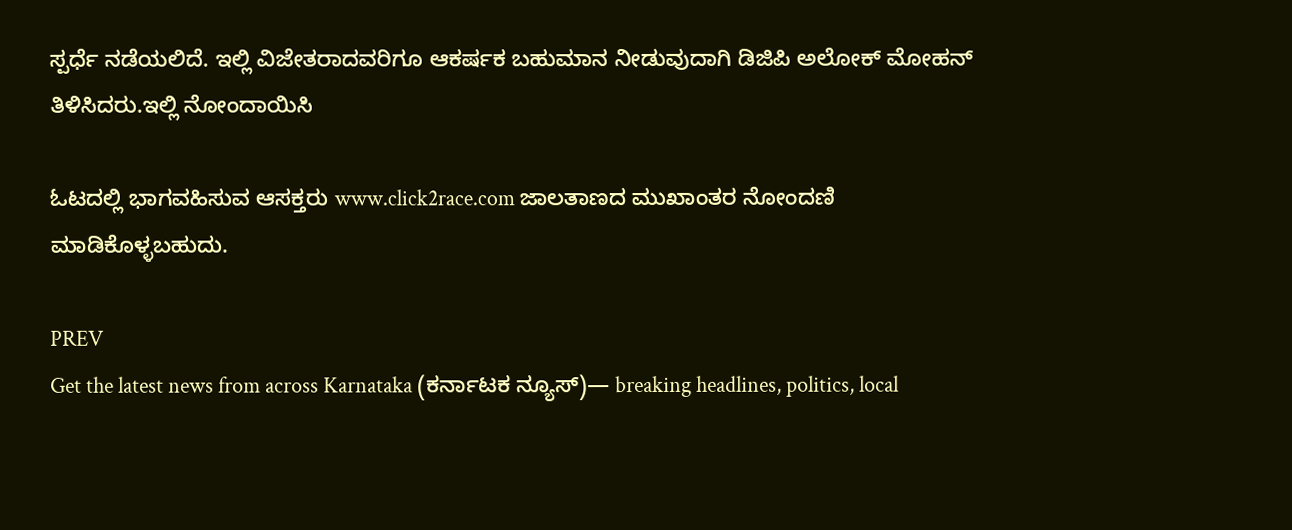ಸ್ಪರ್ಧೆ ನಡೆಯಲಿದೆ. ಇಲ್ಲಿ ವಿಜೇತರಾದವರಿಗೂ ಆಕರ್ಷಕ ಬಹುಮಾನ ನೀಡುವುದಾಗಿ ಡಿಜಿಪಿ ಅಲೋಕ್‌ ಮೋಹನ್‌ ತಿಳಿಸಿದರು.ಇಲ್ಲಿ ನೋಂದಾಯಿಸಿ

ಓಟದಲ್ಲಿ ಭಾಗವಹಿಸುವ ಆಸಕ್ತರು www.click2race.com ಜಾಲತಾಣದ ಮುಖಾಂತರ ನೋಂದಣಿ ಮಾಡಿಕೊಳ್ಳಬಹುದು.

PREV
Get the latest news from across Karnataka (ಕರ್ನಾಟಕ ನ್ಯೂಸ್)— breaking headlines, politics, local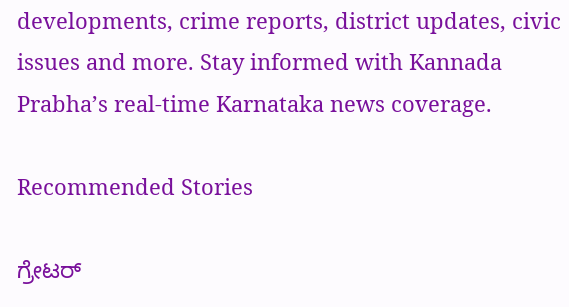developments, crime reports, district updates, civic issues and more. Stay informed with Kannada Prabha’s real‑time Karnataka news coverage.

Recommended Stories

ಗ್ರೇಟರ್‌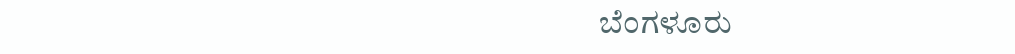ಬೆಂಗಳೂರು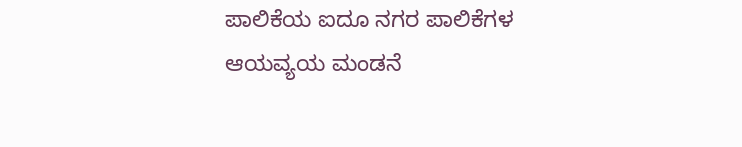ಪಾಲಿಕೆಯ ಐದೂ ನಗರ ಪಾಲಿಕೆಗಳ ಆಯವ್ಯಯ ಮಂಡನೆ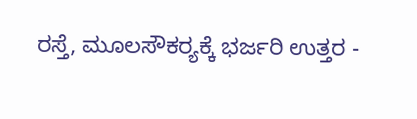ರಸ್ತೆ, ಮೂಲಸೌಕರ್‍ಯಕ್ಕೆ ಭರ್ಜರಿ ಉತ್ತರ -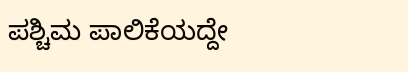ಪಶ್ಚಿಮ ಪಾಲಿಕೆಯದ್ದೇ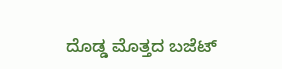ದೊಡ್ಡ ಮೊತ್ತದ ಬಜೆಟ್